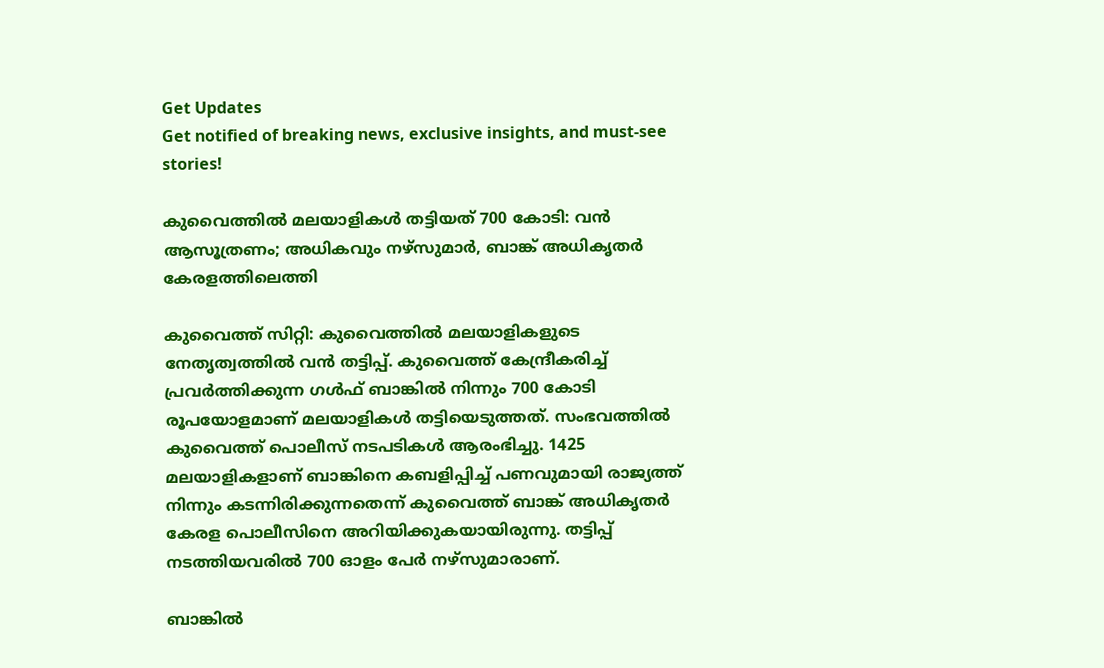Get Updates
Get notified of breaking news, exclusive insights, and must-see stories!

കുവൈത്തില്‍ മലയാളികള്‍ തട്ടിയത് 700 കോടി: വന്‍ ആസൂത്രണം; അധികവും നഴ്സുമാർ, ബാങ്ക് അധികൃതർ കേരളത്തിലെത്തി

കുവൈത്ത് സിറ്റി: കുവൈത്തില്‍ മലയാളികളുടെ നേതൃത്വത്തില്‍ വന്‍ തട്ടിപ്പ്. കുവൈത്ത് കേന്ദ്രീകരിച്ച് പ്രവർത്തിക്കുന്ന ഗള്‍ഫ് ബാങ്കില്‍ നിന്നും 700 കോടി രൂപയോളമാണ് മലയാളികള്‍ തട്ടിയെടുത്തത്. സംഭവത്തില്‍ കുവൈത്ത് പൊലീസ് നടപടികള്‍ ആരംഭിച്ചു. 1425 മലയാളികളാണ് ബാങ്കിനെ കബളിപ്പിച്ച് പണവുമായി രാജ്യത്ത് നിന്നും കടന്നിരിക്കുന്നതെന്ന് കുവൈത്ത് ബാങ്ക് അധികൃതർ കേരള പൊലീസിനെ അറിയിക്കുകയായിരുന്നു. തട്ടിപ്പ് നടത്തിയവരില്‍ 700 ഓളം പേർ നഴ്സുമാരാണ്.

ബാങ്കില്‍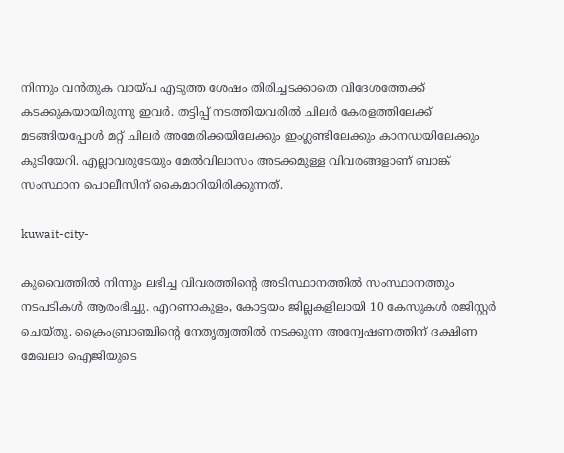നിന്നും വന്‍തുക വായ്പ എടുത്ത ശേഷം തിരിച്ചടക്കാതെ വിദേശത്തേക്ക് കടക്കുകയായിരുന്നു ഇവർ. തട്ടിപ്പ് നടത്തിയവരില്‍ ചിലർ കേരളത്തിലേക്ക് മടങ്ങിയപ്പോള്‍ മറ്റ് ചിലർ അമേരിക്കയിലേക്കും ഇംഗ്ലണ്ടിലേക്കും കാനഡയിലേക്കും കുടിയേറി. എല്ലാവരുടേയും മേല്‍വിലാസം അടക്കമുള്ള വിവരങ്ങളാണ് ബാങ്ക് സംസ്ഥാന പൊലീസിന് കൈമാറിയിരിക്കുന്നത്.

kuwait-city-

കുവൈത്തില്‍ നിന്നും ലഭിച്ച വിവരത്തിന്റെ അടിസ്ഥാനത്തില്‍ സംസ്ഥാനത്തും നടപടികള്‍ ആരംഭിച്ചു. എറണാകുളം, കോട്ടയം ജില്ലകളിലായി 10 കേസുകള്‍ രജിസ്റ്റർ ചെയ്തു. ക്രൈംബ്രാഞ്ചിന്റെ നേതൃത്വത്തില്‍ നടക്കുന്ന അന്വേഷണത്തിന് ദക്ഷിണ മേഖലാ ഐജിയുടെ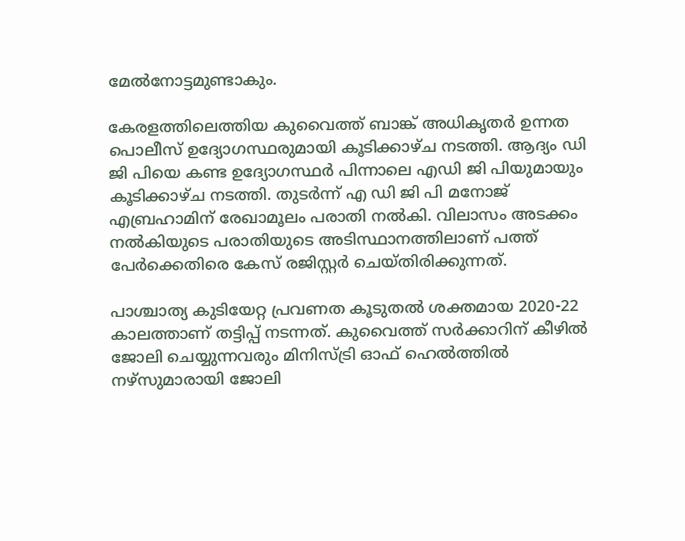മേല്‍നോട്ടമുണ്ടാകും.

കേരളത്തിലെത്തിയ കുവൈത്ത് ബാങ്ക് അധികൃതർ ഉന്നത പൊലീസ് ഉദ്യോഗസ്ഥരുമായി കൂടിക്കാഴ്ച നടത്തി. ആദ്യം ഡി ജി പിയെ കണ്ട ഉദ്യോഗസ്ഥർ പിന്നാലെ എഡി ജി പിയുമായും കൂടിക്കാഴ്ച നടത്തി. തുടർന്ന് എ ഡി ജി പി മനോജ് എബ്രഹാമിന് രേഖാമൂലം പരാതി നല്‍കി. വിലാസം അടക്കം നല്‍കിയുടെ പരാതിയുടെ അടിസ്ഥാനത്തിലാണ് പത്ത് പേർക്കെതിരെ കേസ് രജിസ്റ്റർ ചെയ്തിരിക്കുന്നത്.

പാശ്ചാത്യ കുടിയേറ്റ പ്രവണത കൂടുതല്‍ ശക്തമായ 2020-22 കാലത്താണ് തട്ടിപ്പ് നടന്നത്. കുവൈത്ത് സർക്കാറിന് കീഴില്‍ ജോലി ചെയ്യുന്നവരും മിനിസ്ട്രി ഓഫ് ഹെൽത്തിൽ നഴ്സുമാരായി ജോലി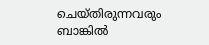ചെയ്തിരുന്നവരും ബാങ്കില്‍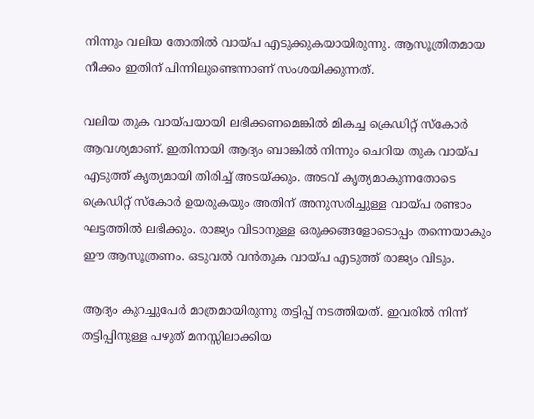നിന്നും വലിയ തോതില്‍ വായ്പ എടുക്കുകയായിരുന്നു. ആസൂത്രിതമായ നീക്കം ഇതിന് പിന്നിലുണ്ടെന്നാണ് സംശയിക്കുന്നത്.

വലിയ തുക വായ്പയായി ലഭിക്കണമെങ്കില്‍ മികച്ച ക്രെഡിറ്റ് സ്കോർ ആവശ്യമാണ്. ഇതിനായി ആദ്യം ബാങ്കില്‍ നിന്നും ചെറിയ തുക വായ്പ എടുത്ത് കൃത്യമായി തിരിച്ച് അടയ്ക്കും. അടവ് കൃത്യമാകുന്നതോടെ ക്രെഡിറ്റ് സ്കോർ ഉയരുകയും അതിന് അനുസരിച്ചുള്ള വായ്പ രണ്ടാം ഘട്ടത്തില്‍ ലഭിക്കും. രാജ്യം വിടാനുള്ള ഒരുക്കങ്ങളോടൊപ്പം തന്നെയാകും ഈ ആസൂത്രണം. ഒടുവല്‍ വന്‍തുക വായ്പ എടുത്ത് രാജ്യം വിടും.

ആദ്യം കുറച്ചുപേർ മാത്രമായിരുന്നു തട്ടിപ്പ് നടത്തിയത്. ഇവരില്‍ നിന്ന് തട്ടിപ്പിനുള്ള പഴുത് മനസ്സിലാക്കിയ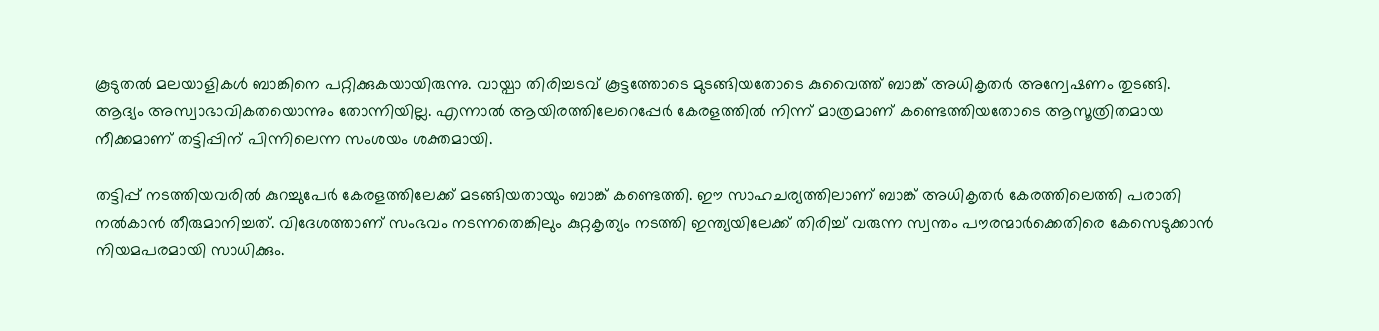കൂടുതല്‍ മലയാളികള്‍ ബാങ്കിനെ പറ്റിക്കുകയായിരുന്നു. വായ്പാ തിരിച്ചടവ് കൂട്ടത്തോടെ മുടങ്ങിയതോടെ കുവൈത്ത് ബാങ്ക് അധികൃതർ അന്വേഷണം തുടങ്ങി. ആദ്യം അസ്വാഭാവികതയൊന്നും തോന്നിയില്ല. എന്നാല്‍ ആയിരത്തിലേറെപ്പേർ കേരളത്തില്‍ നിന്ന് മാത്രമാണ് കണ്ടെത്തിയതോടെ ആസൂത്രിതമായ നീക്കമാണ് തട്ടിപ്പിന് പിന്നിലെന്ന സംശയം ശക്തമായി.

തട്ടിപ്പ് നടത്തിയവരില്‍ കുറച്ചുപേർ കേരളത്തിലേക്ക് മടങ്ങിയതായും ബാങ്ക് കണ്ടെത്തി. ഈ സാഹചര്യത്തിലാണ് ബാങ്ക് അധികൃതർ കേരത്തിലെത്തി പരാതി നല്‍കാന്‍ തീരുമാനിച്ചത്. വിദേശത്താണ് സംഭവം നടന്നതെങ്കിലും കുറ്റകൃത്യം നടത്തി ഇന്ത്യയിലേക്ക് തിരിച്ച് വരുന്ന സ്വന്തം പൗരന്മാർക്കെതിരെ കേസെടുക്കാൻ നിയമപരമായി സാധിക്കും.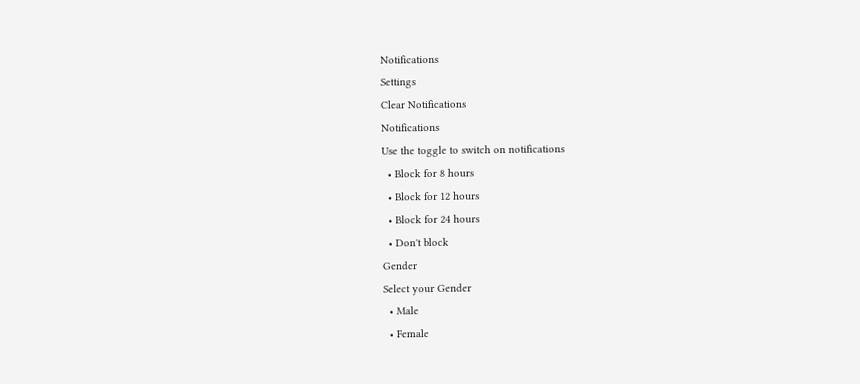Notifications
Settings
Clear Notifications
Notifications
Use the toggle to switch on notifications
  • Block for 8 hours
  • Block for 12 hours
  • Block for 24 hours
  • Don't block
Gender
Select your Gender
  • Male
  • Female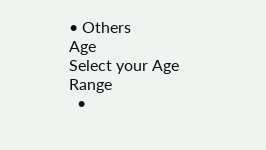• Others
Age
Select your Age Range
  •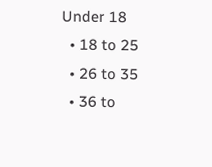Under 18
  • 18 to 25
  • 26 to 35
  • 36 to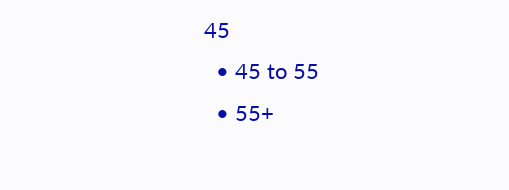45
  • 45 to 55
  • 55+